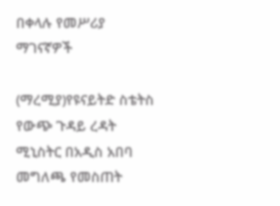በቀላሉ የመሥሪያ ማገናኛዎች

(ማረሚያ)የዩናይትድ ስቴትስ የውጭ ጉዳይ ረዳት ሚኒስትር በአዲስ አበባ መግለጫ የመስጠት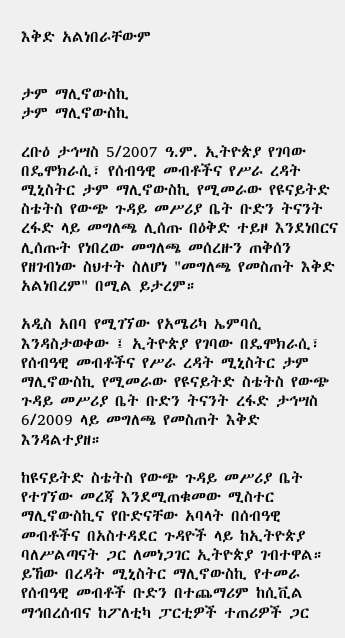እቅድ አልነበራቸውም


ታም ማሊኖውስኪ
ታም ማሊኖውስኪ

ረቡዕ ታኅሣስ 5/2007 ዓ.ም. ኢትዮጵያ የገባው በዴሞክራሲ፣ የሰብዓዊ መብቶችና የሥራ ረዳት ሚኒስትር ታም ማሊኖውስኪ የሚመራው የዩናይትድ ስቴትስ የውጭ ጉዳይ መሥሪያ ቤት ቡድን ትናንት ረፋድ ላይ መግለጫ ሊሰጡ በዕቅድ ተይዞ እንደነበርና ሊሰጡት የነበረው መግለጫ መሰረዙን ጠቅሰን የዘገብነው ስህተት ስለሆነ "መግለጫ የመስጠት እቅድ አልነበረም" በሚል ይታረም።

አዲስ አበባ የሚገኘው የአሜሪካ ኤምባሲ እንዳስታወቀው ፤ ኢትዮጵያ የገባው በዴሞክራሲ፣ የሰብዓዊ መብቶችና የሥራ ረዳት ሚኒስትር ታም ማሊኖውስኪ የሚመራው የዩናይትድ ስቴትስ የውጭ ጉዳይ መሥሪያ ቤት ቡድን ትናንት ረፋድ ታኅሣስ 6/2009 ላይ መግለጫ የመስጠት እቅድ እንዳልተያዘ።

ከዩናይትድ ስቴትስ የውጭ ጉዳይ መሥሪያ ቤት የተገኘው መረጃ እንደሚጠቁመው ሚስተር ማሊኖውስኪና የቡድናቸው አባላት በሰብዓዊ መብቶችና በአስተዳደር ጉዳዮች ላይ ከኢትዮጵያ ባለሥልጣናት ጋር ለመነጋገር ኢትዮጵያ ገብተዋል። ይኸው በረዳት ሚኒስትር ማሊኖውስኪ የተመራ የሰብዓዊ መብቶች ቡድን በተጨማሪም ከሲቪል ማኅበረሰብና ከፖለቲካ ፓርቲዎች ተጠሪዎች ጋር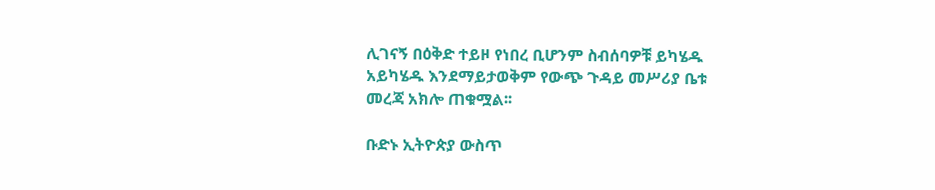ሊገናኝ በዕቅድ ተይዞ የነበረ ቢሆንም ስብሰባዎቹ ይካሄዱ አይካሄዱ እንደማይታወቅም የውጭ ጉዳይ መሥሪያ ቤቱ መረጃ አክሎ ጠቁሟል፡፡

ቡድኑ ኢትዮጵያ ውስጥ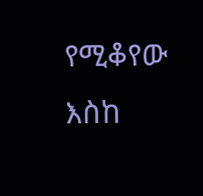የሚቆየው እስከ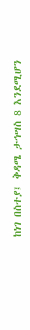ከነገ በስተያ፤ ቅዳሜ ታኅሣስ 8 እንደሚሆን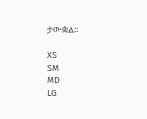ታውቋል፡፡

XS
SM
MD
LG